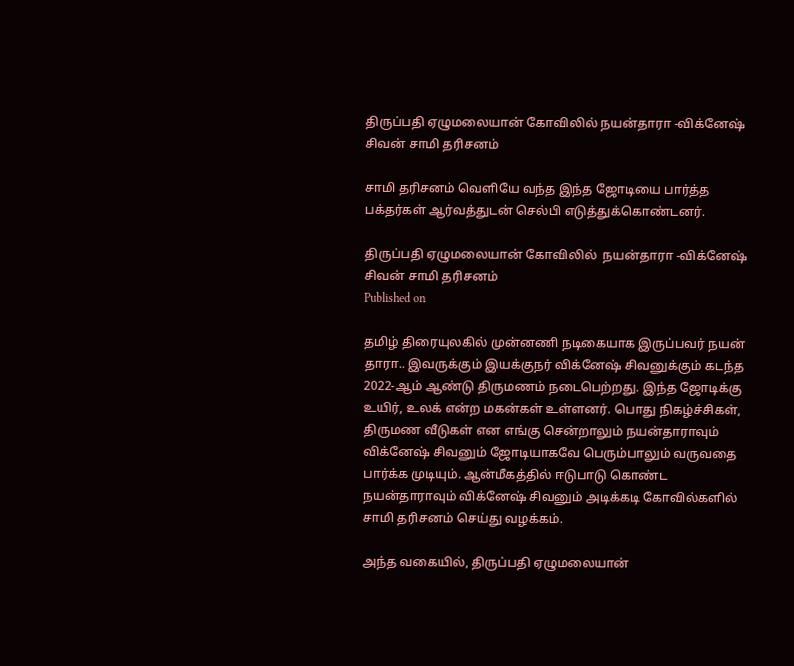திருப்பதி ஏழுமலையான் கோவிலில் நயன்தாரா -விக்னேஷ் சிவன் சாமி தரிசனம்

சாமி தரிசனம் வெளியே வந்த இந்த ஜோடியை பார்த்த பக்தர்கள் ஆர்வத்துடன் செல்பி எடுத்துக்கொண்டனர்.

திருப்பதி ஏழுமலையான் கோவிலில்  நயன்தாரா -விக்னேஷ் சிவன் சாமி தரிசனம்
Published on

தமிழ் திரையுலகில் முன்னணி நடிகையாக இருப்பவர் நயன் தாரா.. இவருக்கும் இயக்குநர் விக்னேஷ் சிவனுக்கும் கடந்த 2022-ஆம் ஆண்டு திருமணம் நடைபெற்றது. இந்த ஜோடிக்கு உயிர், உலக் என்ற மகன்கள் உள்ளனர். பொது நிகழ்ச்சிகள், திருமண வீடுகள் என எங்கு சென்றாலும் நயன்தாராவும் விக்னேஷ் சிவனும் ஜோடியாகவே பெரும்பாலும் வருவதை பார்க்க முடியும். ஆன்மீகத்தில் ஈடுபாடு கொண்ட நயன்தாராவும் விக்னேஷ் சிவனும் அடிக்கடி கோவில்களில் சாமி தரிசனம் செய்து வழக்கம்.

அந்த வகையில், திருப்பதி ஏழுமலையான்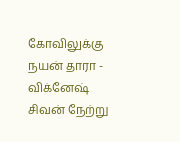கோவிலுக்கு நயன் தாரா - விக்னேஷ் சிவன் நேற்று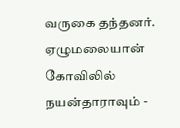வருகை தந்தனர். ஏழுமலையான் கோவிலில் நயன்தாராவும் -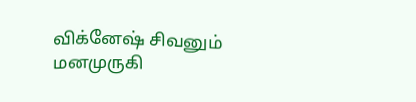விக்னேஷ் சிவனும் மனமுருகி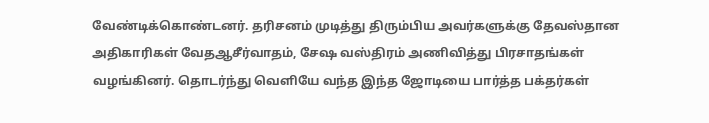வேண்டிக்கொண்டனர். தரிசனம் முடித்து திரும்பிய அவர்களுக்கு தேவஸ்தான அதிகாரிகள் வேதஆசீர்வாதம், சேஷ வஸ்திரம் அணிவித்து பிரசாதங்கள் வழங்கினர். தொடர்ந்து வெளியே வந்த இந்த ஜோடியை பார்த்த பக்தர்கள்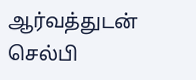ஆர்வத்துடன் செல்பி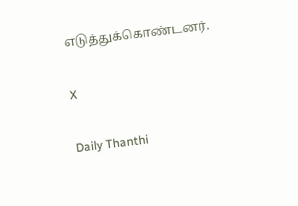எடுத்துக்கொண்டனர்.

X

Daily Thanthi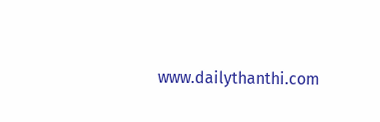www.dailythanthi.com